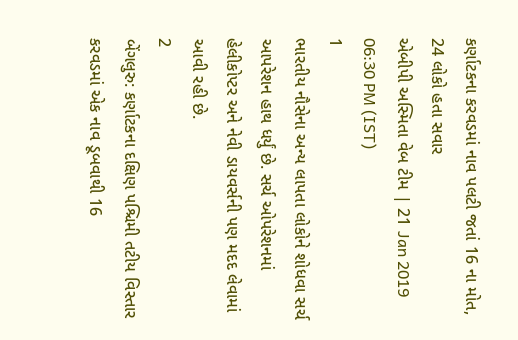કર્ણાટકના કરવડમાં નાવ પલટી જતાં 16 ના મોત, 24 લોકો હતા સવાર
એબીપી અસ્મિતા વેબ ટીમ | 21 Jan 2019 06:30 PM (IST)
1
ભારતીય નૌસેના અન્ય લાપતા લોકોને શોધવા સર્ચ આપરેશન હાથ ધર્યું છે. સર્ચ ઓપરેશનમાં હેલીકોપ્ટર અને નેવી ડાયવર્સની પણ મદદ લેવામાં આવી રહી છે.
2
બેંગલુરુ: કર્ણાટકના દક્ષિણ પશ્ચિમી તટીય વિસ્તાર કરવડમાં એક નાવ ડૂબવાથી 16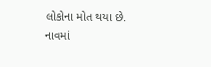લોકોના મોત થયા છે. નાવમાં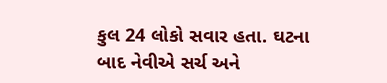કુલ 24 લોકો સવાર હતા. ઘટના બાદ નેવીએ સર્ચ અને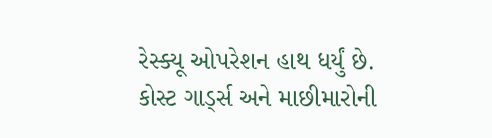રેસ્ક્યૂ ઓપરેશન હાથ ધર્યું છે. કોસ્ટ ગાર્ડ્સ અને માછીમારોની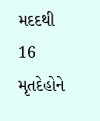મદદથી 16 મૃતદેહોને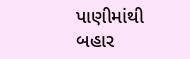પાણીમાંથી બહાર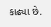કાઢ્યા છે.